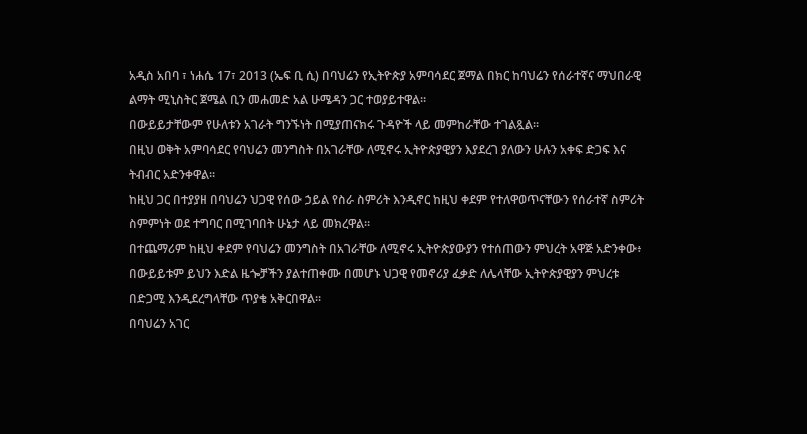አዲስ አበባ ፣ ነሐሴ 17፣ 2013 (ኤፍ ቢ ሲ) በባህሬን የኢትዮጵያ አምባሳደር ጀማል በክር ከባህሬን የሰራተኛና ማህበራዊ ልማት ሚኒስትር ጀሜል ቢን መሐመድ አል ሁሜዳን ጋር ተወያይተዋል።
በውይይታቸውም የሁለቱን አገራት ግንኙነት በሚያጠናክሩ ጉዳዮች ላይ መምከራቸው ተገልጿል፡፡
በዚህ ወቅት አምባሳደር የባህሬን መንግስት በአገራቸው ለሚኖሩ ኢትዮጵያዊያን እያደረገ ያለውን ሁሉን አቀፍ ድጋፍ እና ትብብር አድንቀዋል፡፡
ከዚህ ጋር በተያያዘ በባህሬን ህጋዊ የሰው ኃይል የስራ ስምሪት እንዲኖር ከዚህ ቀደም የተለዋወጥናቸውን የሰራተኛ ስምሪት ስምምነት ወደ ተግባር በሚገባበት ሁኔታ ላይ መክረዋል፡፡
በተጨማሪም ከዚህ ቀደም የባህሬን መንግስት በአገራቸው ለሚኖሩ ኢትዮጵያውያን የተሰጠውን ምህረት አዋጅ አድንቀው፥ በውይይቱም ይህን እድል ዜጐቻችን ያልተጠቀሙ በመሆኑ ህጋዊ የመኖሪያ ፈቃድ ለሌላቸው ኢትዮጵያዊያን ምህረቱ በድጋሚ እንዲደረግላቸው ጥያቄ አቅርበዋል፡፡
በባህሬን አገር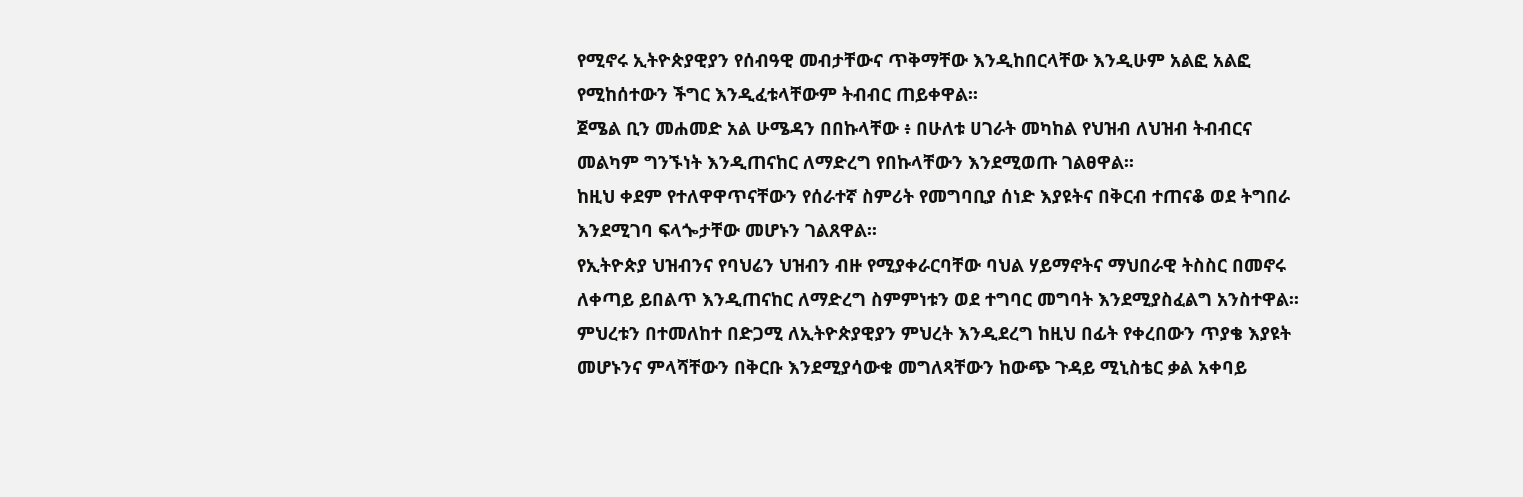የሚኖሩ ኢትዮጵያዊያን የሰብዓዊ መብታቸውና ጥቅማቸው እንዲከበርላቸው እንዲሁም አልፎ አልፎ የሚከሰተውን ችግር እንዲፈቱላቸውም ትብብር ጠይቀዋል፡፡
ጀሜል ቢን መሐመድ አል ሁሜዳን በበኩላቸው ፥ በሁለቱ ሀገራት መካከል የህዝብ ለህዝብ ትብብርና መልካም ግንኙነት እንዲጠናከር ለማድረግ የበኩላቸውን እንደሚወጡ ገልፀዋል፡፡
ከዚህ ቀደም የተለዋዋጥናቸውን የሰራተኛ ስምሪት የመግባቢያ ሰነድ እያዩትና በቅርብ ተጠናቆ ወደ ትግበራ እንደሚገባ ፍላጐታቸው መሆኑን ገልጸዋል፡፡
የኢትዮጵያ ህዝብንና የባህሬን ህዝብን ብዙ የሚያቀራርባቸው ባህል ሃይማኖትና ማህበራዊ ትስስር በመኖሩ ለቀጣይ ይበልጥ እንዲጠናከር ለማድረግ ስምምነቱን ወደ ተግባር መግባት እንደሚያስፈልግ አንስተዋል፡፡
ምህረቱን በተመለከተ በድጋሚ ለኢትዮጵያዊያን ምህረት እንዲደረግ ከዚህ በፊት የቀረበውን ጥያቄ እያዩት መሆኑንና ምላሻቸውን በቅርቡ እንደሚያሳውቁ መግለጻቸውን ከውጭ ጉዳይ ሚኒስቴር ቃል አቀባይ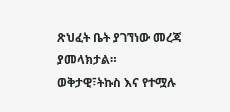ጽህፈት ቤት ያገኘነው መረጃ ያመላክታል።
ወቅታዊ፣ትኩስ እና የተሟሉ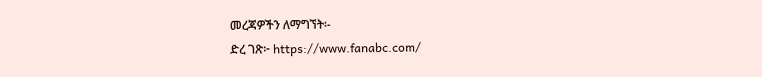መረጃዎችን ለማግኘት፡-
ድረ ገጽ፦ https://www.fanabc.com/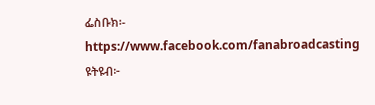ፌስቡክ፡- https://www.facebook.com/fanabroadcasting
ዩትዩብ፦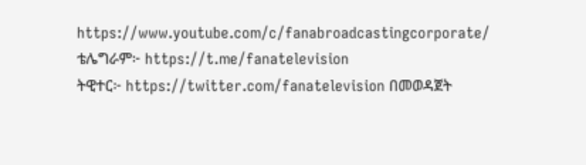https://www.youtube.com/c/fanabroadcastingcorporate/
ቴሌግራም፦ https://t.me/fanatelevision
ትዊተር፦ https://twitter.com/fanatelevision በመወዳጀት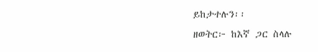ይከታተሉን፡፡
ዘወትር፦ ከእኛ ጋር ስላሉ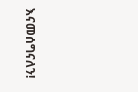እናመሰግናለን!